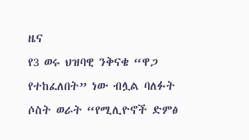ዜና
የ3 ወሩ ህዝባዊ ንቅናቄ “ዋጋ የተከፈለበት” ነው ብሏል ባለፉት ሶስት ወራት “የሚሊዮኖች ድምፅ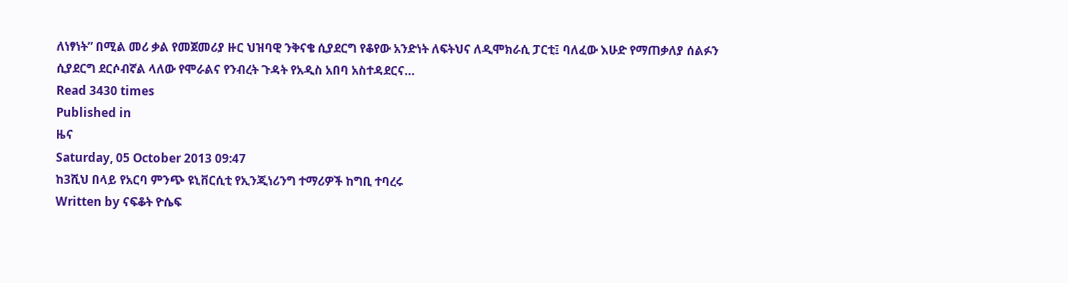ለነፃነት” በሚል መሪ ቃል የመጀመሪያ ዙር ህዝባዊ ንቅናቄ ሲያደርግ የቆየው አንድነት ለፍትህና ለዲሞክራሲ ፓርቲ፤ ባለፈው እሁድ የማጠቃለያ ሰልፉን ሲያደርግ ደርሶብኛል ላለው የሞራልና የንብረት ጉዳት የአዲስ አበባ አስተዳደርና…
Read 3430 times
Published in
ዜና
Saturday, 05 October 2013 09:47
ከ3ሺህ በላይ የአርባ ምንጭ ዩኒቨርሲቲ የኢንጂነሪንግ ተማሪዎች ከግቢ ተባረሩ
Written by ናፍቆት ዮሴፍ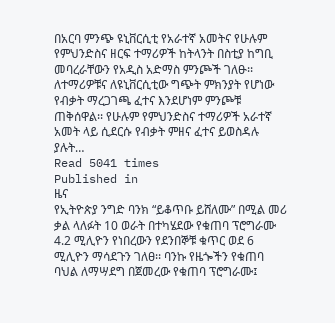በአርባ ምንጭ ዩኒቨርሲቲ የአራተኛ አመትና የሁሉም የምህንድስና ዘርፍ ተማሪዎች ከትላንት በስቲያ ከግቢ መባረራቸውን የአዲስ አድማስ ምንጮች ገለፁ፡፡ ለተማሪዎቹና ለዩኒቨርሲቲው ግጭት ምክንያት የሆነው የብቃት ማረጋገጫ ፈተና እንደሆነም ምንጮቹ ጠቅሰዋል፡፡ የሁሉም የምህንድስና ተማሪዎች አራተኛ አመት ላይ ሲደርሱ የብቃት ምዘና ፈተና ይወስዳሉ ያሉት…
Read 5041 times
Published in
ዜና
የኢትዮጵያ ንግድ ባንክ “ይቆጥቡ ይሸለሙ” በሚል መሪ ቃል ላለፉት 10 ወራት በተካሄደው የቁጠባ ፕሮግራሙ 4.2 ሚሊዮን የነበረውን የደንበኞቹ ቁጥር ወደ 6 ሚሊዮን ማሳደጉን ገለፀ፡፡ ባንኩ የዜጐችን የቁጠባ ባህል ለማሣደግ በጀመረው የቁጠባ ፕሮግራሙ፤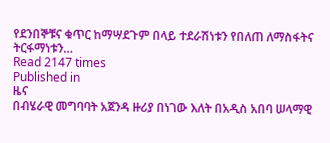የደንበኞቹና ቁጥር ከማሣደጉም በላይ ተደራሽነቱን የበለጠ ለማስፋትና ትርፋማነቱን…
Read 2147 times
Published in
ዜና
በብሄራዊ መግባባት አጀንዳ ዙሪያ በነገው እለት በአዲስ አበባ ሠላማዊ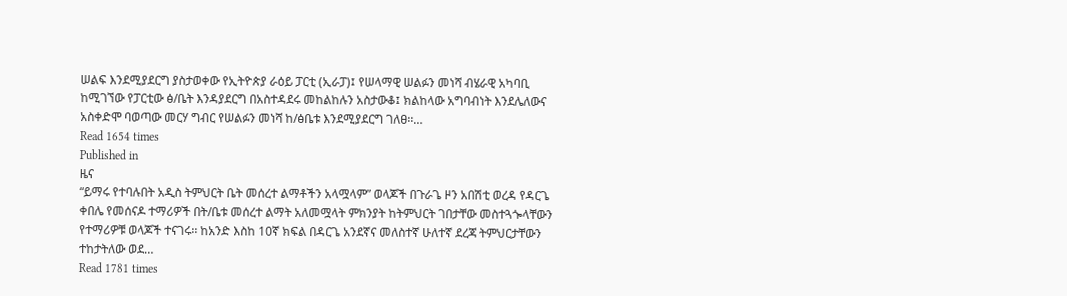ሠልፍ እንደሚያደርግ ያስታወቀው የኢትዮጵያ ራዕይ ፓርቲ (ኢራፓ)፤ የሠላማዊ ሠልፉን መነሻ ብሄራዊ አካባቢ ከሚገኘው የፓርቲው ፅ/ቤት እንዳያደርግ በአስተዳደሩ መከልከሉን አስታውቆ፤ ክልከላው አግባብነት እንደሌለውና አስቀድሞ ባወጣው መርሃ ግብር የሠልፉን መነሻ ከ/ፅቤቱ እንደሚያደርግ ገለፀ፡፡…
Read 1654 times
Published in
ዜና
“ይማሩ የተባሉበት አዲስ ትምህርት ቤት መሰረተ ልማቶችን አላሟላም” ወላጆች በጉራጌ ዞን አበሽቲ ወረዳ የዳርጌ ቀበሌ የመሰናዶ ተማሪዎች በት/ቤቱ መሰረተ ልማት አለመሟላት ምክንያት ከትምህርት ገበታቸው መስተጓጐላቸውን የተማሪዎቹ ወላጆች ተናገሩ፡፡ ከአንድ እስከ 10ኛ ክፍል በዳርጌ አንደኛና መለስተኛ ሁለተኛ ደረጃ ትምህርታቸውን ተከታትለው ወደ…
Read 1781 times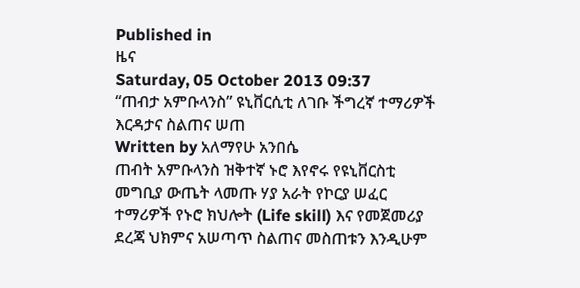Published in
ዜና
Saturday, 05 October 2013 09:37
“ጠብታ አምቡላንስ” ዩኒቨርሲቲ ለገቡ ችግረኛ ተማሪዎች እርዳታና ስልጠና ሠጠ
Written by አለማየሁ አንበሴ
ጠብት አምቡላንስ ዝቅተኛ ኑሮ እየኖሩ የዩኒቨርስቲ መግቢያ ውጤት ላመጡ ሃያ አራት የኮርያ ሠፈር ተማሪዎች የኑሮ ክህሎት (Life skill) እና የመጀመሪያ ደረጃ ህክምና አሠጣጥ ስልጠና መስጠቱን እንዲሁም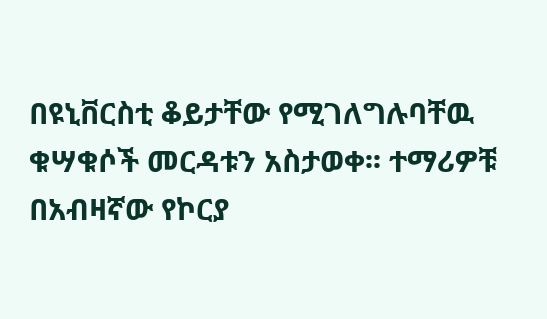በዩኒቨርስቲ ቆይታቸው የሚገለግሉባቸዉ ቁሣቁሶች መርዳቱን አስታወቀ፡፡ ተማሪዎቹ በአብዛኛው የኮርያ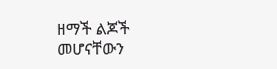ዘማች ልጆች መሆናቸውን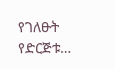የገለፁት የድርጅቱ…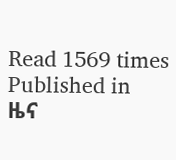Read 1569 times
Published in
ዜና